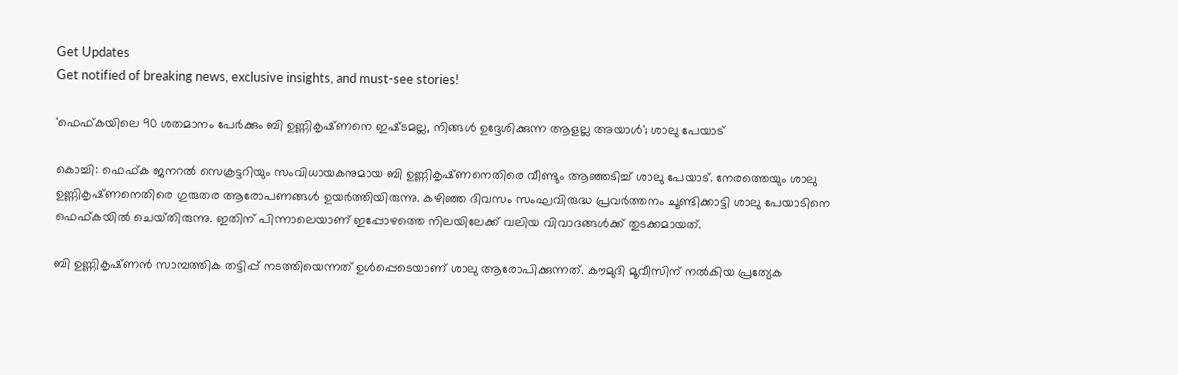Get Updates
Get notified of breaking news, exclusive insights, and must-see stories!

'ഫെഫ്‌കയിലെ 90 ശതമാനം പേർക്കും ബി ഉണ്ണികൃഷ്‌ണനെ ഇഷ്‌ടമല്ല, നിങ്ങൾ ഉദ്ദേശിക്കുന്ന ആളല്ല അയാൾ'; ശാലു പേയാട്

കൊച്ചി: ഫെഫ്‌ക ജനറൽ സെക്രട്ടറിയും സംവിധായകനുമായ ബി ഉണ്ണികൃഷ്‌ണനെതിരെ വീണ്ടും ആഞ്ഞടിച്ച് ശാലു പേയാട്. നേരത്തെയും ശാലു ഉണ്ണികൃഷ്‌ണനെതിരെ ഗുരുതര ആരോപണങ്ങൾ ഉയർത്തിയിരുന്നു. കഴിഞ്ഞ ദിവസം സംഘവിരുദ്ധ പ്രവർത്തനം ചൂണ്ടിക്കാട്ടി ശാലു പേയാടിനെ ഫെഫ്‌കയിൽ ചെയ്‌തിരുന്നു. ഇതിന് പിന്നാലെയാണ് ഇപ്പോഴത്തെ നിലയിലേക്ക് വലിയ വിവാദങ്ങൾക്ക് തുടക്കമായത്.

ബി ഉണ്ണികൃഷ്‌ണൻ സാമ്പത്തിക തട്ടിപ്പ് നടത്തിയെന്നത് ഉൾപ്പെടെയാണ് ശാലു ആരോപിക്കുന്നത്. കൗമുദി മൂവീസിന് നൽകിയ പ്രത്യേക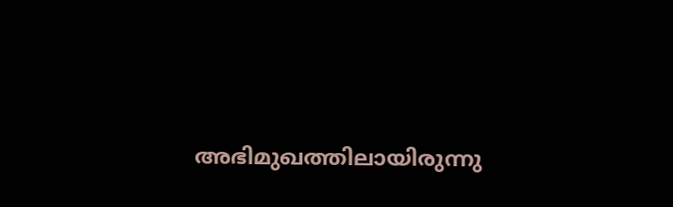അഭിമുഖത്തിലായിരുന്നു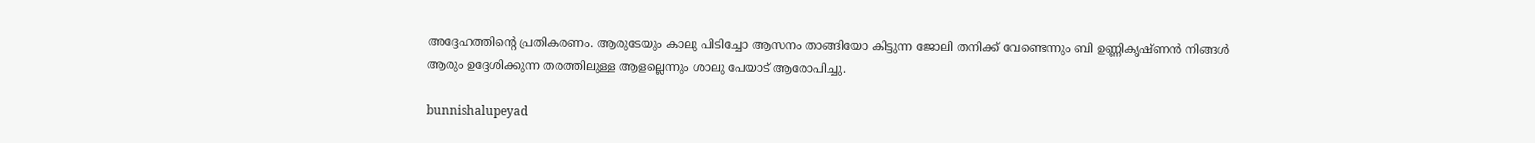അദ്ദേഹത്തിന്റെ പ്രതികരണം. ആരുടേയും കാലു പിടിച്ചോ ആസനം താങ്ങിയോ കിട്ടുന്ന ജോലി തനിക്ക് വേണ്ടെന്നും ബി ഉണ്ണികൃഷ്‌ണൻ നിങ്ങൾ ആരും ഉദ്ദേശിക്കുന്ന തരത്തിലുള്ള ആളല്ലെന്നും ശാലു പേയാട് ആരോപിച്ചു.

bunnishalupeyad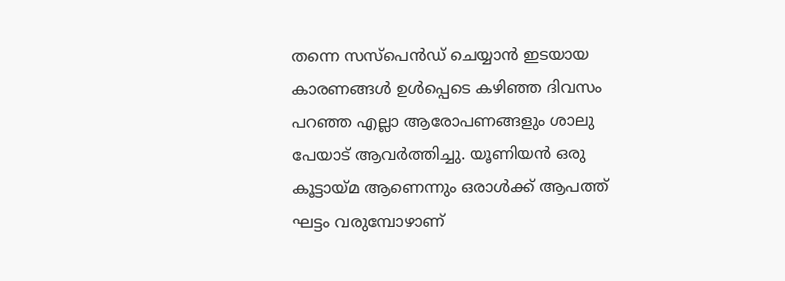തന്നെ സസ്‌പെൻഡ് ചെയ്യാൻ ഇടയായ കാരണങ്ങൾ ഉൾപ്പെടെ കഴിഞ്ഞ ദിവസം പറഞ്ഞ എല്ലാ ആരോപണങ്ങളും ശാലു പേയാട് ആവർത്തിച്ചു. യൂണിയൻ ഒരു കൂട്ടായ്‌മ ആണെന്നും ഒരാൾക്ക് ആപത്ത് ഘട്ടം വരുമ്പോഴാണ്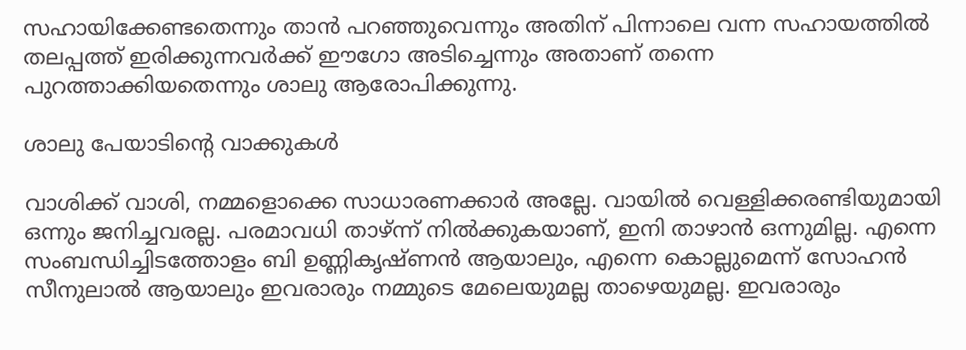സഹായിക്കേണ്ടതെന്നും താൻ പറഞ്ഞുവെന്നും അതിന് പിന്നാലെ വന്ന സഹായത്തിൽ തലപ്പത്ത് ഇരിക്കുന്നവർക്ക് ഈഗോ അടിച്ചെന്നും അതാണ് തന്നെ പുറത്താക്കിയതെന്നും ശാലു ആരോപിക്കുന്നു.

ശാലു പേയാടിന്റെ വാക്കുകൾ

വാശിക്ക് വാശി, നമ്മളൊക്കെ സാധാരണക്കാർ അല്ലേ. വായിൽ വെള്ളിക്കരണ്ടിയുമായി ഒന്നും ജനിച്ചവരല്ല. പരമാവധി താഴ്ന്ന് നിൽക്കുകയാണ്, ഇനി താഴാൻ ഒന്നുമില്ല. എന്നെ സംബന്ധിച്ചിടത്തോളം ബി ഉണ്ണികൃഷ്‌ണൻ ആയാലും, എന്നെ കൊല്ലുമെന്ന് സോഹൻ സീനുലാൽ ആയാലും ഇവരാരും നമ്മുടെ മേലെയുമല്ല താഴെയുമല്ല. ഇവരാരും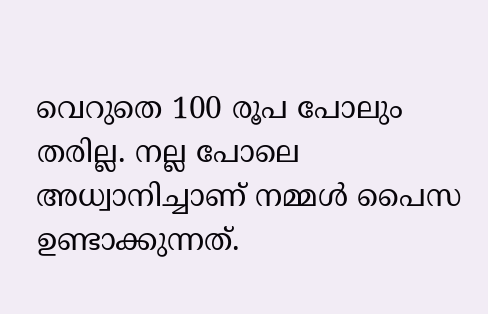വെറുതെ 100 രൂപ പോലും തരില്ല. നല്ല പോലെ അധ്വാനിച്ചാണ് നമ്മൾ പൈസ ഉണ്ടാക്കുന്നത്.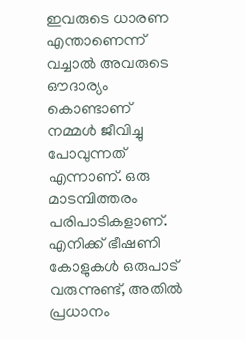ഇവരുടെ ധാരണ എന്താണെന്ന് വച്ചാൽ അവരുടെ ഔദാര്യം കൊണ്ടാണ് നമ്മൾ ജീവിച്ചു പോവുന്നത് എന്നാണ്. ഒരു മാടമ്പിത്തരം പരിപാടികളാണ്. എനിക്ക് ഭീഷണി കോളുകൾ ഒരുപാട് വരുന്നുണ്ട്, അതിൽ പ്രധാനം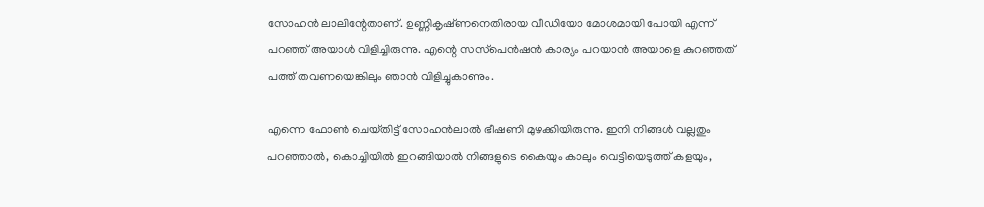സോഹൻ ലാലിന്റേതാണ്. ഉണ്ണികൃഷ്‌ണനെതിരായ വീഡിയോ മോശമായി പോയി എന്ന് പറഞ്ഞ് അയാൾ വിളിച്ചിരുന്നു. എന്റെ സസ്‌പെൻഷൻ കാര്യം പറയാൻ അയാളെ കുറഞ്ഞത് പത്ത് തവണയെങ്കിലും ഞാൻ വിളിച്ചുകാണും.

എന്നെ ഫോൺ ചെയ്‌തിട്ട് സോഹൻലാൽ ഭീഷണി മുഴക്കിയിരുന്നു. ഇനി നിങ്ങൾ വല്ലതും പറഞ്ഞാൽ, കൊച്ചിയിൽ ഇറങ്ങിയാൽ നിങ്ങളുടെ കൈയും കാലും വെട്ടിയെടുത്ത് കളയും,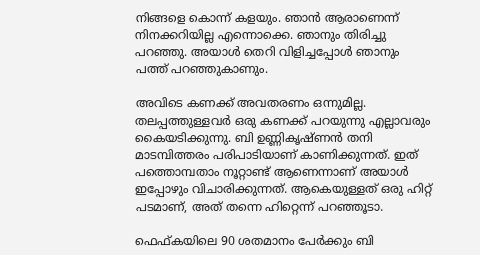നിങ്ങളെ കൊന്ന് കളയും. ഞാൻ ആരാണെന്ന് നിനക്കറിയില്ല എന്നൊക്കെ. ഞാനും തിരിച്ചു പറഞ്ഞു. അയാൾ തെറി വിളിച്ചപ്പോൾ ഞാനും പത്ത് പറഞ്ഞുകാണും.

അവിടെ കണക്ക് അവതരണം ഒന്നുമില്ല. തലപ്പത്തുള്ളവർ ഒരു കണക്ക് പറയുന്നു എല്ലാവരും കൈയടിക്കുന്നു. ബി ഉണ്ണികൃഷ്‌ണൻ തനി മാടമ്പിത്തരം പരിപാടിയാണ് കാണിക്കുന്നത്. ഇത് പത്തൊമ്പതാം നൂറ്റാണ്ട് ആണെന്നാണ് അയാൾ ഇപ്പോഴും വിചാരിക്കുന്നത്. ആകെയുള്ളത് ഒരു ഹിറ്റ് പടമാണ്, അത് തന്നെ ഹിറ്റെന്ന് പറഞ്ഞൂടാ.

ഫെഫ്‌കയിലെ 90 ശതമാനം പേർക്കും ബി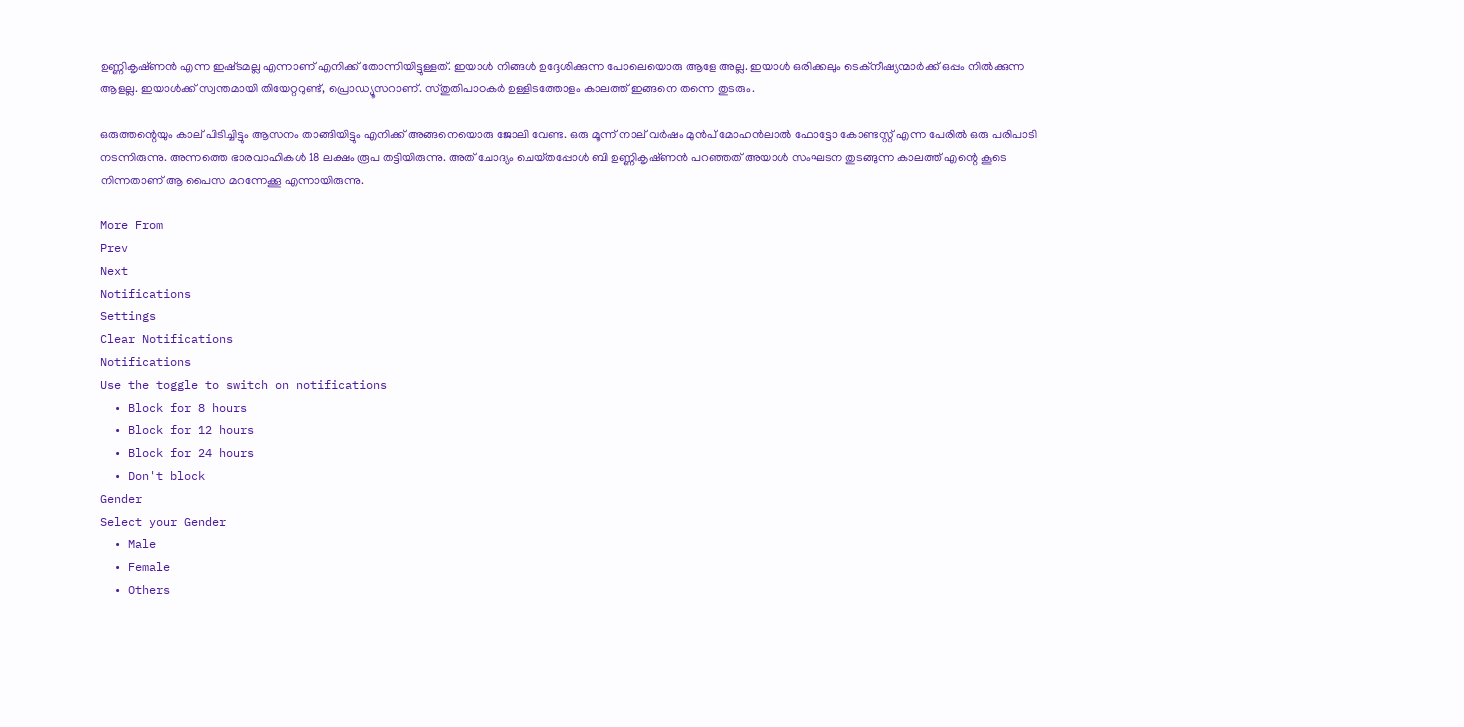ഉണ്ണികൃഷ്‌ണൻ എന്ന ഇഷ്‌ടമല്ല എന്നാണ് എനിക്ക് തോന്നിയിട്ടുള്ളത്. ഇയാൾ നിങ്ങൾ ഉദ്ദേശിക്കുന്ന പോലെയൊരു ആളേ അല്ല. ഇയാൾ ഒരിക്കലും ടെക്‌നീഷ്യന്മാർക്ക് ഒപ്പം നിൽക്കുന്ന ആളല്ല. ഇയാൾക്ക് സ്വന്തമായി തിയേറ്ററുണ്ട്, പ്രൊഡ്യൂസറാണ്. സ്‌തുതിപാഠകർ ഉള്ളിടത്തോളം കാലത്ത് ഇങ്ങനെ തന്നെ തുടരും.

ഒരുത്തന്റെയും കാല് പിടിച്ചിട്ടും ആസനം താങ്ങിയിട്ടും എനിക്ക് അങ്ങനെയൊരു ജോലി വേണ്ട. ഒരു മൂന്ന് നാല് വർഷം മുൻപ് മോഹൻലാൽ ഫോട്ടോ കോണ്ടസ്റ്റ് എന്ന പേരിൽ ഒരു പരിപാടി നടന്നിരുന്നു. അന്നത്തെ ഭാരവാഹികൾ 18 ലക്ഷം രൂപ തട്ടിയിരുന്നു. അത് ചോദ്യം ചെയ്‌തപ്പോൾ ബി ഉണ്ണികൃഷ്‌ണൻ പറഞ്ഞത് അയാൾ സംഘടന തുടങ്ങുന്ന കാലത്ത് എന്റെ കൂടെ നിന്നതാണ് ആ പൈസ മറന്നേക്കൂ എന്നായിരുന്നു.

More From
Prev
Next
Notifications
Settings
Clear Notifications
Notifications
Use the toggle to switch on notifications
  • Block for 8 hours
  • Block for 12 hours
  • Block for 24 hours
  • Don't block
Gender
Select your Gender
  • Male
  • Female
  • Others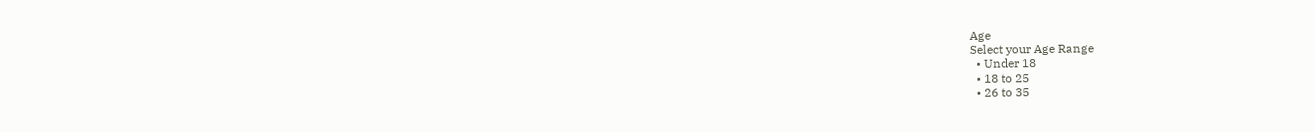Age
Select your Age Range
  • Under 18
  • 18 to 25
  • 26 to 35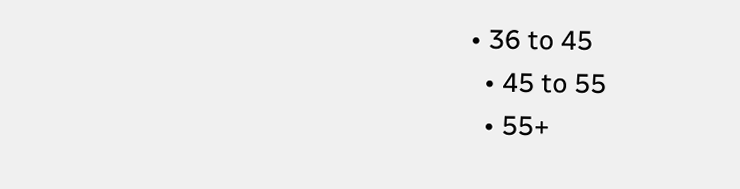• 36 to 45
  • 45 to 55
  • 55+